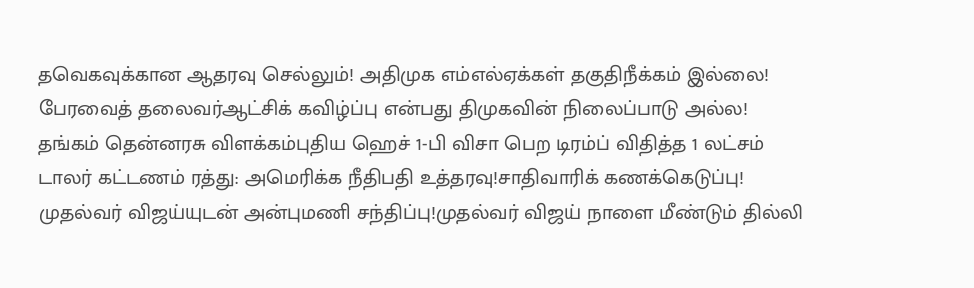தவெகவுக்கான ஆதரவு செல்லும்! அதிமுக எம்எல்ஏக்கள் தகுதிநீக்கம் இல்லை! பேரவைத் தலைவர்ஆட்சிக் கவிழ்ப்பு என்பது திமுகவின் நிலைப்பாடு அல்ல! தங்கம் தென்னரசு விளக்கம்புதிய ஹெச் 1-பி விசா பெற டிரம்ப் விதித்த 1 லட்சம் டாலர் கட்டணம் ரத்து: அமெரிக்க நீதிபதி உத்தரவு!சாதிவாரிக் கணக்கெடுப்பு! முதல்வர் விஜய்யுடன் அன்புமணி சந்திப்பு!முதல்வர் விஜய் நாளை மீண்டும் தில்லி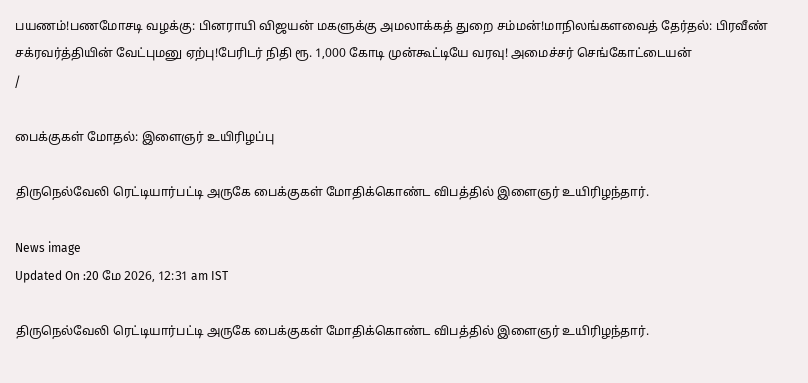பயணம்!பணமோசடி வழக்கு: பினராயி விஜயன் மகளுக்கு அமலாக்கத் துறை சம்மன்!மாநிலங்களவைத் தேர்தல்: பிரவீண் சக்ரவர்த்தியின் வேட்புமனு ஏற்பு!பேரிடர் நிதி ரூ. 1,000 கோடி முன்கூட்டியே வரவு! அமைச்சர் செங்கோட்டையன்
/

பைக்குகள் மோதல்: இளைஞர் உயிரிழப்பு

திருநெல்வேலி ரெட்டியார்பட்டி அருகே பைக்குகள் மோதிக்கொண்ட விபத்தில் இளைஞர் உயிரிழந்தார்.

News image
Updated On :20 மே 2026, 12:31 am IST

திருநெல்வேலி ரெட்டியார்பட்டி அருகே பைக்குகள் மோதிக்கொண்ட விபத்தில் இளைஞர் உயிரிழந்தார்.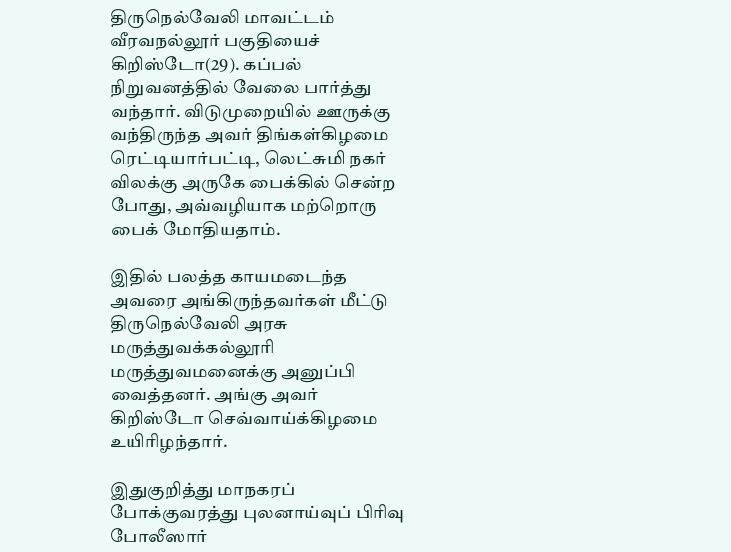திருநெல்வேலி மாவட்டம் வீரவநல்லூர் பகுதியைச் கிறிஸ்டோ(29). கப்பல் நிறுவனத்தில் வேலை பார்த்து வந்தார். விடுமுறையில் ஊருக்கு வந்திருந்த அவர் திங்கள்கிழமை ரெட்டியார்பட்டி, லெட்சுமி நகர் விலக்கு அருகே பைக்கில் சென்ற போது, அவ்வழியாக மற்றொரு பைக் மோதியதாம்.

இதில் பலத்த காயமடைந்த அவரை அங்கிருந்தவர்கள் மீட்டு திருநெல்வேலி அரசு மருத்துவக்கல்லூரி மருத்துவமனைக்கு அனுப்பி வைத்தனர். அங்கு அவர் கிறிஸ்டோ செவ்வாய்க்கிழமை உயிரிழந்தார்.

இதுகுறித்து மாநகரப் போக்குவரத்து புலனாய்வுப் பிரிவு போலீஸார்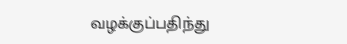வழக்குப்பதிந்து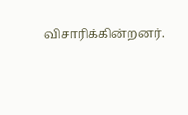விசாரிக்கின்றனர்.